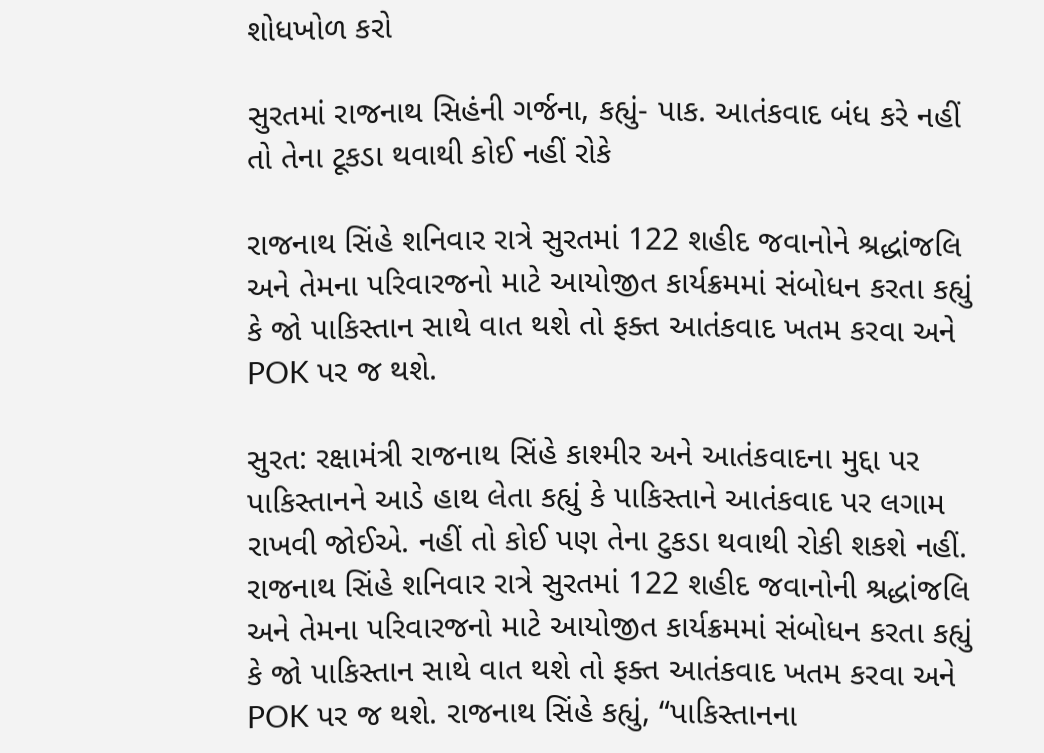શોધખોળ કરો

સુરતમાં રાજનાથ સિહંની ગર્જના, કહ્યું- પાક. આતંકવાદ બંધ કરે નહીં તો તેના ટૂકડા થવાથી કોઈ નહીં રોકે

રાજનાથ સિંહે શનિવાર રાત્રે સુરતમાં 122 શહીદ જવાનોને શ્રદ્ધાંજલિ અને તેમના પરિવારજનો માટે આયોજીત કાર્યક્રમમાં સંબોધન કરતા કહ્યું કે જો પાકિસ્તાન સાથે વાત થશે તો ફક્ત આતંકવાદ ખતમ કરવા અને POK પર જ થશે.

સુરત: રક્ષામંત્રી રાજનાથ સિંહે કાશ્મીર અને આતંકવાદના મુદ્દા પર પાકિસ્તાનને આડે હાથ લેતા કહ્યું કે પાકિસ્તાને આતંકવાદ પર લગામ રાખવી જોઈએ. નહીં તો કોઈ પણ તેના ટુકડા થવાથી રોકી શકશે નહીં. રાજનાથ સિંહે શનિવાર રાત્રે સુરતમાં 122 શહીદ જવાનોની શ્રદ્ધાંજલિ અને તેમના પરિવારજનો માટે આયોજીત કાર્યક્રમમાં સંબોધન કરતા કહ્યું કે જો પાકિસ્તાન સાથે વાત થશે તો ફક્ત આતંકવાદ ખતમ કરવા અને POK પર જ થશે. રાજનાથ સિંહે કહ્યું, “પાકિસ્તાનના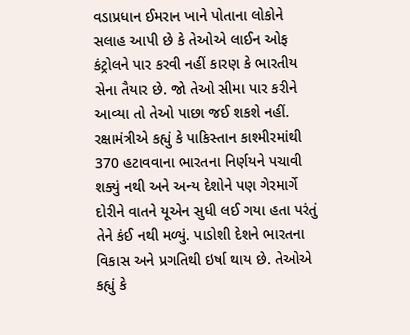વડાપ્રધાન ઈમરાન ખાને પોતાના લોકોને સલાહ આપી છે કે તેઓએ લાઈન ઓફ કંટ્રોલને પાર કરવી નહીં કારણ કે ભારતીય સેના તૈયાર છે. જો તેઓ સીમા પાર કરીને આવ્યા તો તેઓ પાછા જઈ શકશે નહીં. રક્ષામંત્રીએ કહ્યું કે પાકિસ્તાન કાશ્મીરમાંથી 370 હટાવવાના ભારતના નિર્ણયને પચાવી શક્યું નથી અને અન્ય દેશોને પણ ગેરમાર્ગે દોરીને વાતને યૂએન સુધી લઈ ગયા હતા પરંતું તેને કંઈ નથી મળ્યું. પાડોશી દેશને ભારતના વિકાસ અને પ્રગતિથી ઇર્ષા થાય છે. તેઓએ કહ્યું કે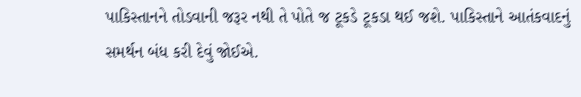પાકિસ્તાનને તોડવાની જરૂર નથી તે પોતે જ ટૂકડે ટૂકડા થઈ જશે. પાકિસ્તાને આતંકવાદનું સમર્થન બંધ કરી દેવું જોઈએ.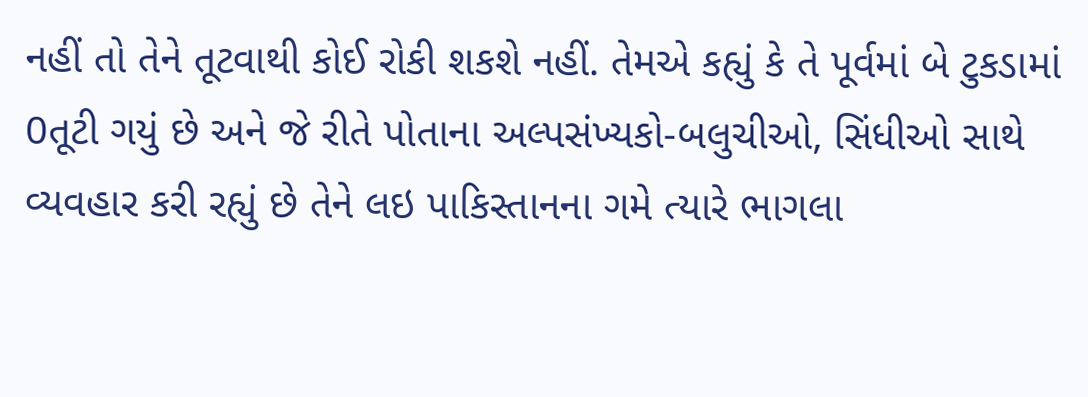નહીં તો તેને તૂટવાથી કોઈ રોકી શકશે નહીં. તેમએ કહ્યું કે તે પૂર્વમાં બે ટુકડામાં 0તૂટી ગયું છે અને જે રીતે પોતાના અલ્પસંખ્યકો-બલુચીઓ, સિંધીઓ સાથે વ્યવહાર કરી રહ્યું છે તેને લઇ પાકિસ્તાનના ગમે ત્યારે ભાગલા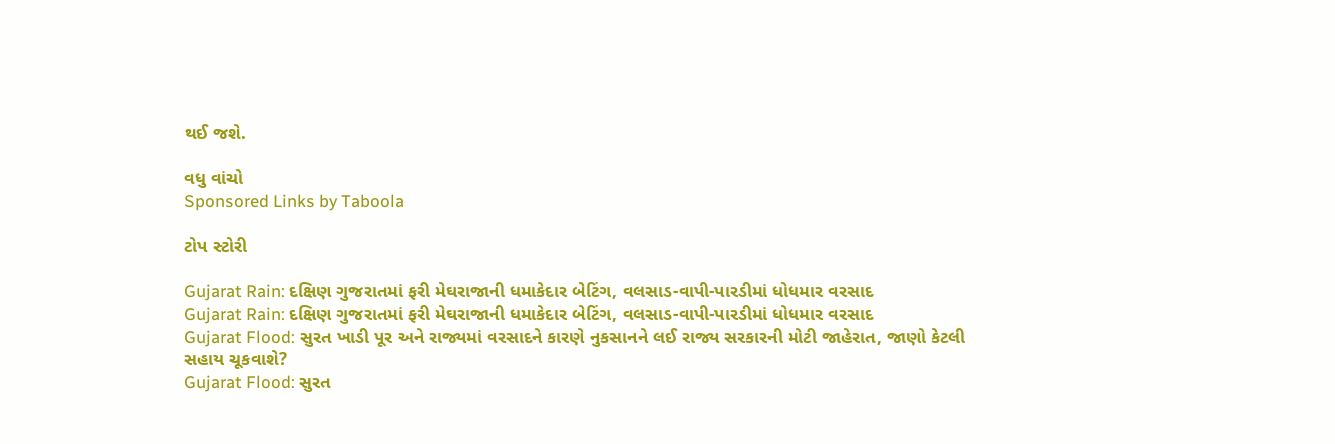થઈ જશે.

વધુ વાંચો
Sponsored Links by Taboola

ટોપ સ્ટોરી

Gujarat Rain: દક્ષિણ ગુજરાતમાં ફરી મેઘરાજાની ધમાકેદાર બેટિંગ, વલસાડ-વાપી-પારડીમાં ધોધમાર વરસાદ
Gujarat Rain: દક્ષિણ ગુજરાતમાં ફરી મેઘરાજાની ધમાકેદાર બેટિંગ, વલસાડ-વાપી-પારડીમાં ધોધમાર વરસાદ
Gujarat Flood: સુરત ખાડી પૂર અને રાજ્યમાં વરસાદને કારણે નુકસાનને લઈ રાજ્ય સરકારની મોટી જાહેરાત, જાણો કેટલી સહાય ચૂકવાશે?
Gujarat Flood: સુરત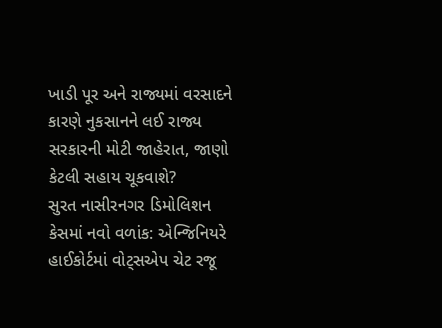ખાડી પૂર અને રાજ્યમાં વરસાદને કારણે નુકસાનને લઈ રાજ્ય સરકારની મોટી જાહેરાત, જાણો કેટલી સહાય ચૂકવાશે?
સુરત નાસીરનગર ડિમોલિશન કેસમાં નવો વળાંક: એન્જિનિયરે હાઈકોર્ટમાં વોટ્સએપ ચેટ રજૂ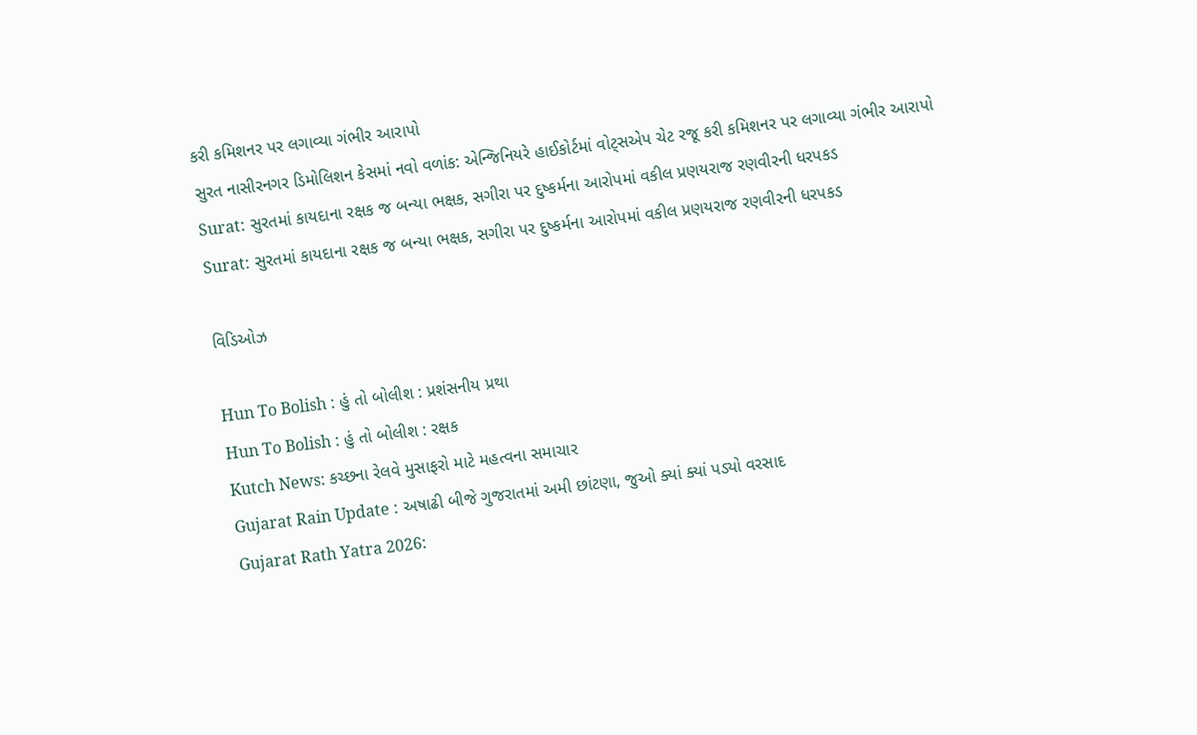કરી કમિશનર પર લગાવ્યા ગંભીર આરાપો
સુરત નાસીરનગર ડિમોલિશન કેસમાં નવો વળાંક: એન્જિનિયરે હાઈકોર્ટમાં વોટ્સએપ ચેટ રજૂ કરી કમિશનર પર લગાવ્યા ગંભીર આરાપો
Surat: સુરતમાં કાયદાના રક્ષક જ બન્યા ભક્ષક, સગીરા પર દુષ્કર્મના આરોપમાં વકીલ પ્રણયરાજ રણવીરની ધરપકડ
Surat: સુરતમાં કાયદાના રક્ષક જ બન્યા ભક્ષક, સગીરા પર દુષ્કર્મના આરોપમાં વકીલ પ્રણયરાજ રણવીરની ધરપકડ

વિડિઓઝ

Hun To Bolish : હું તો બોલીશ : પ્રશંસનીય પ્રથા
Hun To Bolish : હું તો બોલીશ : રક્ષક
Kutch News: કચ્છના રેલવે મુસાફરો માટે મહત્વના સમાચાર
Gujarat Rain Update : અષાઢી બીજે ગુજરાતમાં અમી છાંટણા, જુઓ ક્યાં ક્યાં પડ્યો વરસાદ
Gujarat Rath Yatra 2026: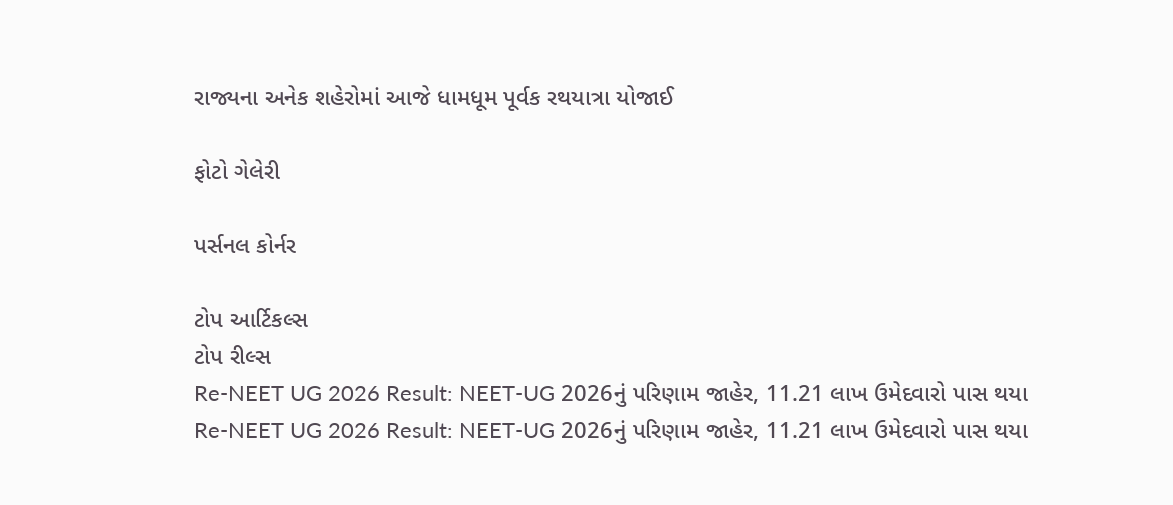રાજ્યના અનેક શહેરોમાં આજે ધામધૂમ પૂર્વક રથયાત્રા યોજાઈ

ફોટો ગેલેરી

પર્સનલ કોર્નર

ટોપ આર્ટિકલ્સ
ટોપ રીલ્સ
Re-NEET UG 2026 Result: NEET-UG 2026નું પરિણામ જાહેર, 11.21 લાખ ઉમેદવારો પાસ થયા
Re-NEET UG 2026 Result: NEET-UG 2026નું પરિણામ જાહેર, 11.21 લાખ ઉમેદવારો પાસ થયા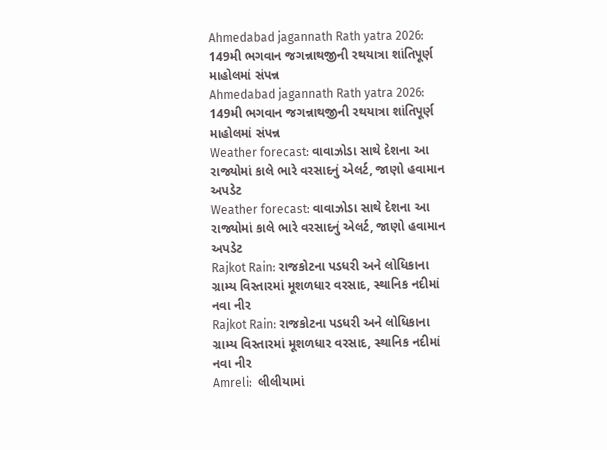Ahmedabad jagannath Rath yatra 2026: 149મી ભગવાન જગન્નાથજીની રથયાત્રા શાંતિપૂર્ણ માહોલમાં સંપન્ન
Ahmedabad jagannath Rath yatra 2026: 149મી ભગવાન જગન્નાથજીની રથયાત્રા શાંતિપૂર્ણ માહોલમાં સંપન્ન
Weather forecast: વાવાઝોડા સાથે દેશના આ રાજ્યોમાં કાલે ભારે વરસાદનું એલર્ટ, જાણો હવામાન અપડેટ
Weather forecast: વાવાઝોડા સાથે દેશના આ રાજ્યોમાં કાલે ભારે વરસાદનું એલર્ટ, જાણો હવામાન અપડેટ
Rajkot Rain: રાજકોટના પડધરી અને લોધિકાના ગ્રામ્ય વિસ્તારમાં મૂશળધાર વરસાદ, સ્થાનિક નદીમાં નવા નીર
Rajkot Rain: રાજકોટના પડધરી અને લોધિકાના ગ્રામ્ય વિસ્તારમાં મૂશળધાર વરસાદ, સ્થાનિક નદીમાં નવા નીર
Amreli:  લીલીયામાં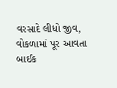વરસાદે લીધો જીવ, વોકળામાં પૂર આવતા બાઈક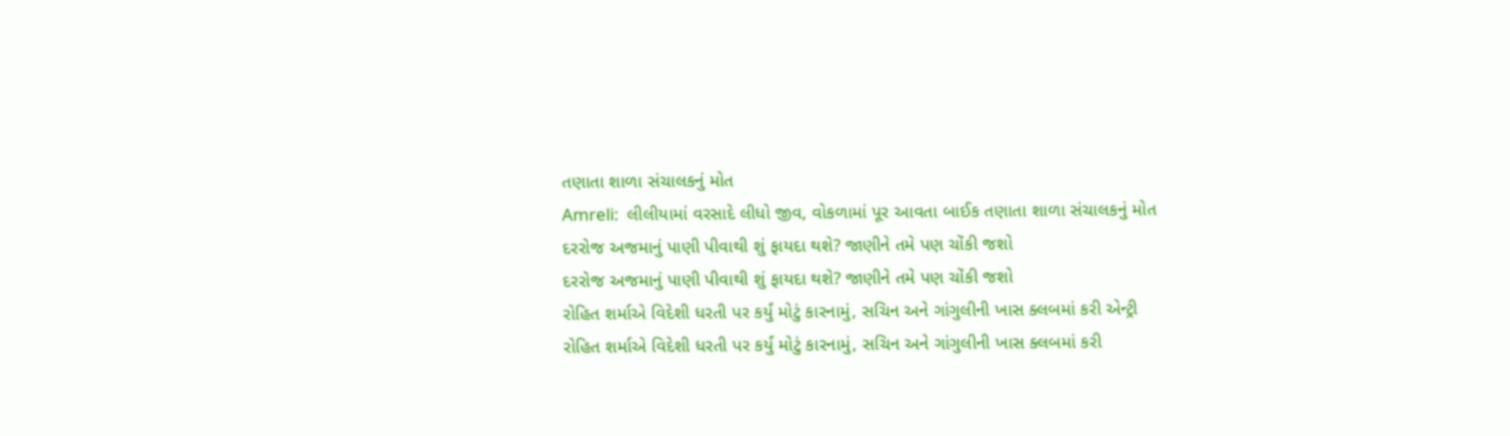તણાતા શાળા સંચાલકનું મોત
Amreli:  લીલીયામાં વરસાદે લીધો જીવ, વોકળામાં પૂર આવતા બાઈક તણાતા શાળા સંચાલકનું મોત
દરરોજ અજમાનું પાણી પીવાથી શું ફાયદા થશે? જાણીને તમે પણ ચોંકી જશો
દરરોજ અજમાનું પાણી પીવાથી શું ફાયદા થશે? જાણીને તમે પણ ચોંકી જશો
રોહિત શર્માએ વિદેશી ધરતી પર કર્યું મોટું કારનામું, સચિન અને ગાંગુલીની ખાસ ક્લબમાં કરી એન્ટ્રી
રોહિત શર્માએ વિદેશી ધરતી પર કર્યું મોટું કારનામું, સચિન અને ગાંગુલીની ખાસ ક્લબમાં કરી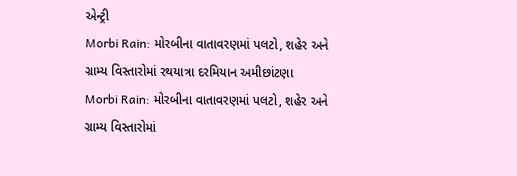એન્ટ્રી
Morbi Rain: મોરબીના વાતાવરણમાં પલટો, શહેર અને ગ્રામ્ય વિસ્તારોમાં રથયાત્રા દરમિયાન અમીછાંટણા
Morbi Rain: મોરબીના વાતાવરણમાં પલટો, શહેર અને ગ્રામ્ય વિસ્તારોમાં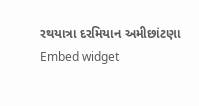રથયાત્રા દરમિયાન અમીછાંટણા
Embed widget